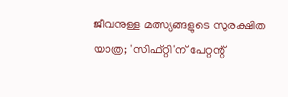ജീവനുള്ള മത്സ്യങ്ങളുടെ സുരക്ഷിത യാത്ര; 'സിഫ്റ്റി'ന് പേറ്റന്റ്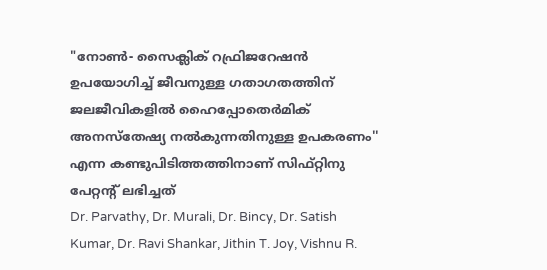"നോൺ- സൈക്ലിക് റഫ്രിജറേഷൻ ഉപയോഗിച്ച് ജീവനുള്ള ഗതാഗതത്തിന് ജലജീവികളിൽ ഹൈപ്പോതെർമിക് അനസ്‌തേഷ്യ നൽകുന്നതിനുള്ള ഉപകരണം'' എന്ന കണ്ടുപിടിത്തത്തിനാണ് സിഫ്റ്റിനു പേറ്റന്‍റ് ലഭിച്ചത്
Dr. Parvathy, Dr. Murali, Dr. Bincy, Dr. Satish Kumar, Dr. Ravi Shankar, Jithin T. Joy, Vishnu R.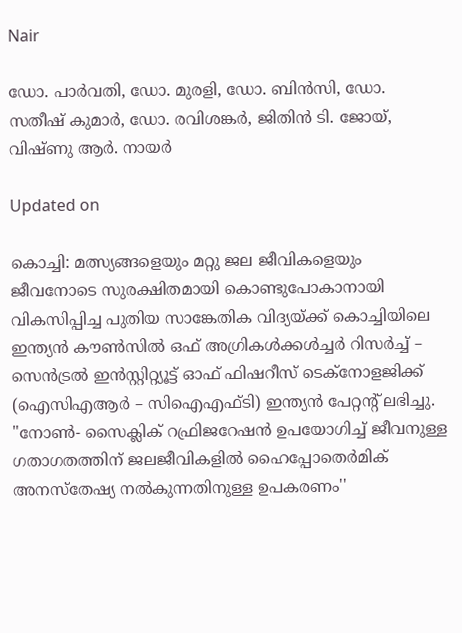Nair

ഡോ. പാർവതി, ഡോ. മുരളി, ഡോ. ബിൻസി, ഡോ. സതീഷ് കുമാർ, ഡോ. രവിശങ്കർ, ജിതിൻ ടി. ജോയ്, വിഷ്ണു ആർ. നായർ

Updated on

കൊച്ചി: മത്സ്യങ്ങളെയും മറ്റു ജല ജീവികളെയും ജീവനോടെ സുരക്ഷിതമായി കൊണ്ടുപോകാനായി വികസിപ്പിച്ച പുതിയ സാങ്കേതിക വിദ്യയ്ക്ക് കൊച്ചിയിലെ ഇന്ത്യൻ കൗൺസിൽ ഒഫ് അഗ്രികൾക്കൾച്ചർ റിസർച്ച് – സെൻട്രൽ ഇൻസ്റ്റിറ്റ്യൂട്ട് ഓഫ് ഫിഷറീസ് ടെക്നോളജിക്ക് (ഐസിഎആർ – സിഐഎഫ്ടി) ഇന്ത്യൻ പേറ്റന്‍റ് ലഭിച്ചു. "നോൺ- സൈക്ലിക് റഫ്രിജറേഷൻ ഉപയോഗിച്ച് ജീവനുള്ള ഗതാഗതത്തിന് ജലജീവികളിൽ ഹൈപ്പോതെർമിക് അനസ്‌തേഷ്യ നൽകുന്നതിനുള്ള ഉപകരണം''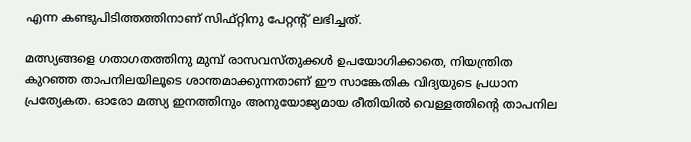എന്ന കണ്ടുപിടിത്തത്തിനാണ് സിഫ്റ്റിനു പേറ്റന്‍റ് ലഭിച്ചത്.

മത്സ്യങ്ങളെ ഗതാഗതത്തിനു മുമ്പ് രാസവസ്തുക്കൾ ഉപയോഗിക്കാതെ, നിയന്ത്രിത കുറഞ്ഞ താപനിലയിലൂടെ ശാന്തമാക്കുന്നതാണ് ഈ സാങ്കേതിക വിദ്യയുടെ പ്രധാന പ്രത്യേകത. ഓരോ മത്സ്യ ഇനത്തിനും അനുയോജ്യമായ രീതിയിൽ വെള്ളത്തിന്‍റെ താപനില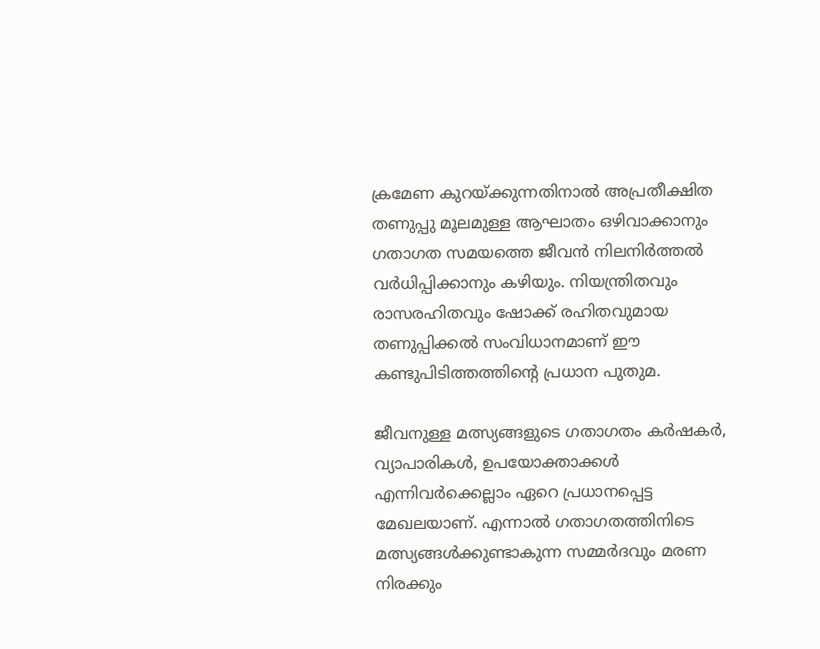ക്രമേണ കുറയ്ക്കുന്നതിനാൽ അപ്രതീക്ഷിത തണുപ്പു മൂലമുള്ള ആഘാതം ഒഴിവാക്കാനും ഗതാഗത സമയത്തെ ജീവൻ നിലനിർത്തൽ വർധിപ്പിക്കാനും കഴിയും. നിയന്ത്രിതവും രാസരഹിതവും ഷോക്ക് രഹിതവുമായ തണുപ്പിക്കൽ സംവിധാനമാണ് ഈ കണ്ടുപിടിത്തത്തിന്‍റെ പ്രധാന പുതുമ.

ജീവനുള്ള മത്സ്യങ്ങളുടെ ഗതാഗതം കർഷകർ, വ്യാപാരികൾ, ഉപയോക്താക്കൾ എന്നിവർക്കെല്ലാം ഏറെ പ്രധാനപ്പെട്ട മേഖലയാണ്. എന്നാൽ ഗതാഗതത്തിനിടെ മത്സ്യങ്ങൾക്കുണ്ടാകുന്ന സമ്മർദവും മരണ നിരക്കും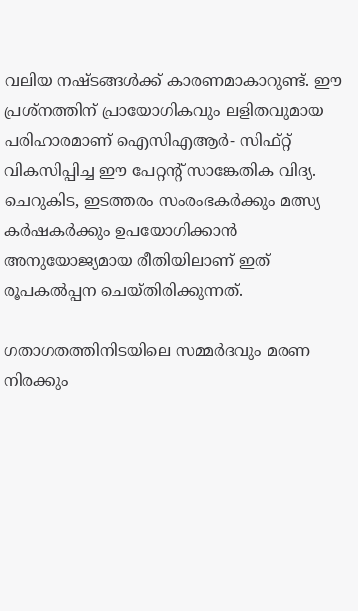വലിയ നഷ്ടങ്ങൾക്ക് കാരണമാകാറുണ്ട്. ഈ പ്രശ്നത്തിന് പ്രായോഗികവും ലളിതവുമായ പരിഹാരമാണ് ഐസിഎആർ- സിഫ്റ്റ് വികസിപ്പിച്ച ഈ പേറ്റന്‍റ് സാങ്കേതിക വിദ്യ. ചെറുകിട, ഇടത്തരം സംരംഭകർക്കും മത്സ്യ കർഷകർക്കും ഉപയോഗിക്കാൻ അനുയോജ്യമായ രീതിയിലാണ് ഇത് രൂപകൽപ്പന ചെയ്തിരിക്കുന്നത്.

ഗതാഗതത്തിനിടയിലെ സമ്മർദവും മരണ നിരക്കും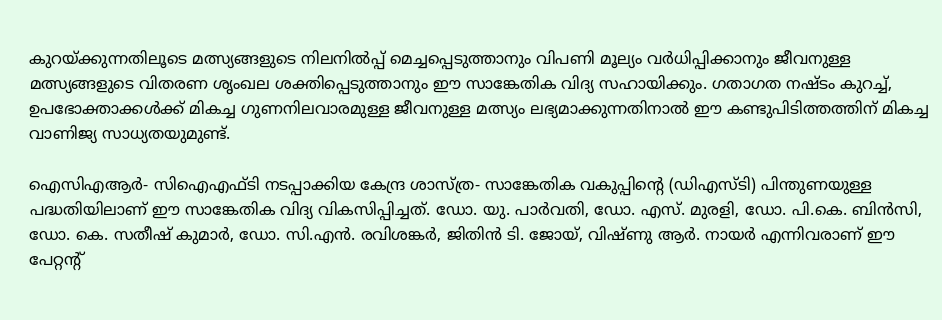കുറയ്ക്കുന്നതിലൂടെ മത്സ്യങ്ങളുടെ നിലനിൽപ്പ് മെച്ചപ്പെടുത്താനും വിപണി മൂല്യം വർധിപ്പിക്കാനും ജീവനുള്ള മത്സ്യങ്ങളുടെ വിതരണ ശൃംഖല ശക്തിപ്പെടുത്താനും ഈ സാങ്കേതിക വിദ്യ സഹായിക്കും. ഗതാഗത നഷ്ടം കുറച്ച്, ഉപഭോക്താക്കൾക്ക് മികച്ച ഗുണനിലവാരമുള്ള ജീവനുള്ള മത്സ്യം ലഭ്യമാക്കുന്നതിനാൽ ഈ കണ്ടുപിടിത്തത്തിന് മികച്ച വാണിജ്യ സാധ്യതയുമുണ്ട്.

ഐസിഎആർ- സിഐഎഫ്ടി നടപ്പാക്കിയ കേന്ദ്ര ശാസ്ത്ര- സാങ്കേതിക വകുപ്പിന്‍റെ (ഡിഎസ്ടി) പിന്തുണയുള്ള പദ്ധതിയിലാണ് ഈ സാങ്കേതിക വിദ്യ വികസിപ്പിച്ചത്. ഡോ. യു. പാർവതി, ഡോ. എസ്. മുരളി, ഡോ. പി.കെ. ബിൻസി, ഡോ. കെ. സതീഷ് കുമാർ, ഡോ. സി.എൻ. രവിശങ്കർ, ജിതിൻ ടി. ജോയ്, വിഷ്ണു ആർ. നായർ എന്നിവരാണ് ഈ പേറ്റന്‍റ്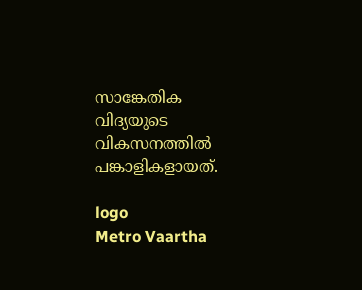സാങ്കേതിക വിദ്യയുടെ വികസനത്തിൽ പങ്കാളികളായത്.

logo
Metro Vaartha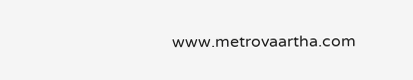www.metrovaartha.com